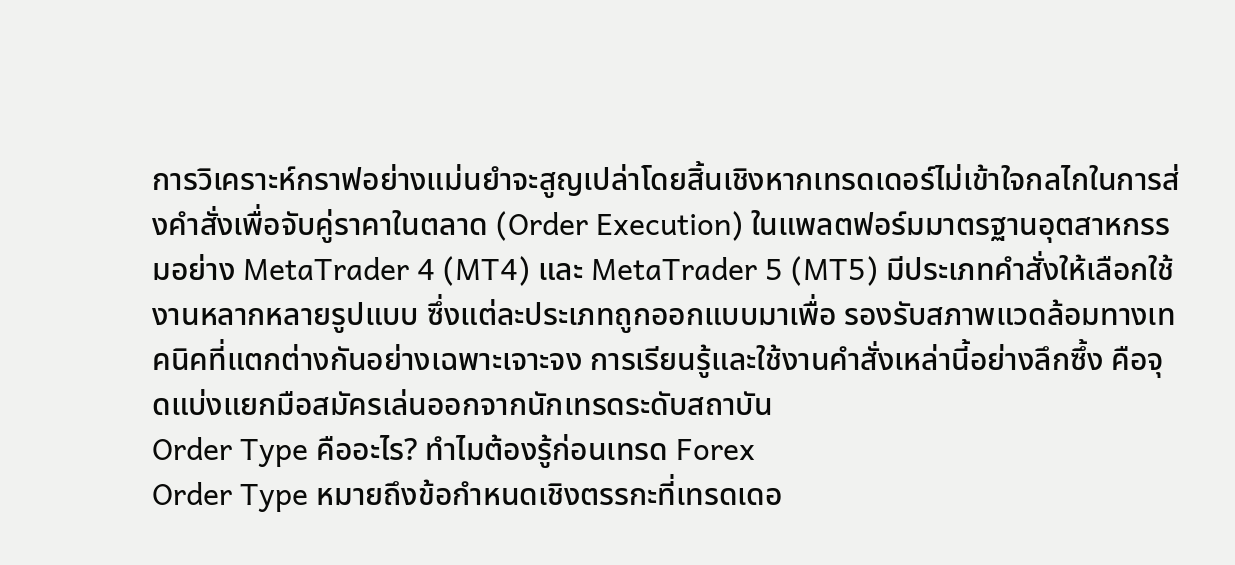การวิเคราะห์กราฟอย่างแม่นยำจะสูญเปล่าโดยสิ้นเชิงหากเทรดเดอร์ไม่เข้าใจกลไกในการส่งคำสั่งเพื่อจับคู่ราคาในตลาด (Order Execution) ในแพลตฟอร์มมาตรฐานอุตสาหกรรมอย่าง MetaTrader 4 (MT4) และ MetaTrader 5 (MT5) มีประเภทคำสั่งให้เลือกใช้งานหลากหลายรูปแบบ ซึ่งแต่ละประเภทถูกออกแบบมาเพื่อ รองรับสภาพแวดล้อมทางเทคนิคที่แตกต่างกันอย่างเฉพาะเจาะจง การเรียนรู้และใช้งานคำสั่งเหล่านี้อย่างลึกซึ้ง คือจุดแบ่งแยกมือสมัครเล่นออกจากนักเทรดระดับสถาบัน
Order Type คืออะไร? ทำไมต้องรู้ก่อนเทรด Forex
Order Type หมายถึงข้อกำหนดเชิงตรรกะที่เทรดเดอ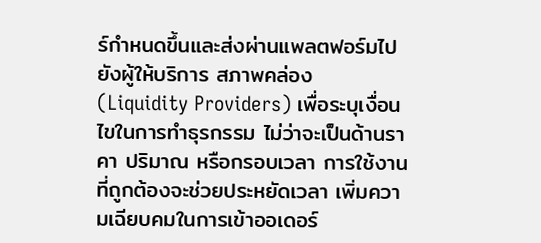ร์กำหนดขึ้นและส่งผ่านแพลตฟอร์มไปยังผู้ให้บริการ สภาพคล่อง (Liquidity Providers) เพื่อระบุเงื่อนไขในการทำธุรกรรม ไม่ว่าจะเป็นด้านราคา ปริมาณ หรือกรอบเวลา การใช้งานที่ถูกต้องจะช่วยประหยัดเวลา เพิ่มความเฉียบคมในการเข้าออเดอร์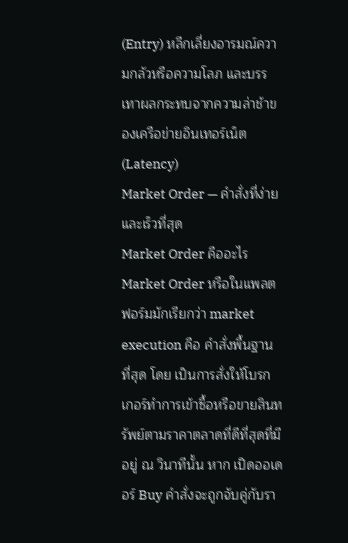(Entry) หลีกเลี่ยงอารมณ์ความกลัวหรือความโลภ และบรรเทาผลกระทบจากความล่าช้าของเครือข่ายอินเทอร์เน็ต (Latency)
Market Order — คำสั่งที่ง่ายและเร็วที่สุด
Market Order คืออะไร
Market Order หรือในแพลตฟอร์มมักเรียกว่า market execution คือ คำสั่งพื้นฐานที่สุด โดย เป็นการสั่งให้โบรกเกอร์ทำการเข้าซื้อหรือขายสินทรัพย์ตามราคาตลาดที่ดีที่สุดที่มีอยู่ ณ วินาทีนั้น หาก เปิดออเดอร์ Buy คำสั่งจะถูกจับคู่กับรา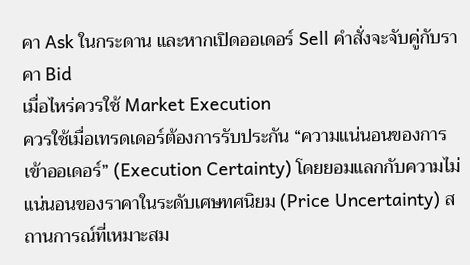คา Ask ในกระดาน และหากเปิดออเดอร์ Sell คำสั่งจะจับคู่กับราคา Bid
เมื่อไหร่ควรใช้ Market Execution
ควรใช้เมื่อเทรดเดอร์ต้องการรับประกัน “ความแน่นอนของการเข้าออเดอร์” (Execution Certainty) โดยยอมแลกกับความไม่แน่นอนของราคาในระดับเศษทศนิยม (Price Uncertainty) สถานการณ์ที่เหมาะสม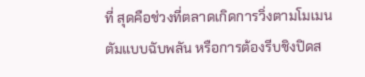ที่ สุดคือช่วงที่ตลาดเกิดการวิ่งตามโมเมนตัมแบบฉับพลัน หรือการต้องรีบชิงปิดส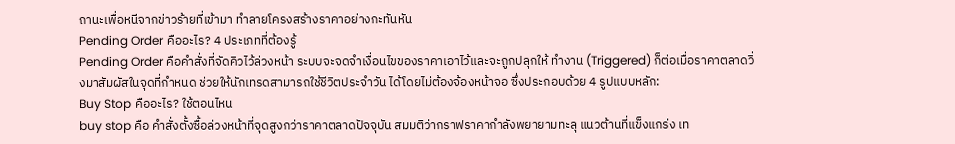ถานะเพื่อหนีจากข่าวร้ายที่เข้ามา ทำลายโครงสร้างราคาอย่างกะทันหัน
Pending Order คืออะไร? 4 ประเภทที่ต้องรู้
Pending Order คือคำสั่งที่จัดคิวไว้ล่วงหน้า ระบบจะจดจำเงื่อนไขของราคาเอาไว้และจะถูกปลุกให้ ทำงาน (Triggered) ก็ต่อเมื่อราคาตลาดวิ่งมาสัมผัสในจุดที่กำหนด ช่วยให้นักเทรดสามารถใช้ชีวิตประจำวัน ได้โดยไม่ต้องจ้องหน้าจอ ซึ่งประกอบด้วย 4 รูปแบบหลัก:
Buy Stop คืออะไร? ใช้ตอนไหน
buy stop คือ คำสั่งตั้งซื้อล่วงหน้าที่จุดสูงกว่าราคาตลาดปัจจุบัน สมมติว่ากราฟราคากำลังพยายามทะลุ แนวต้านที่แข็งแกร่ง เท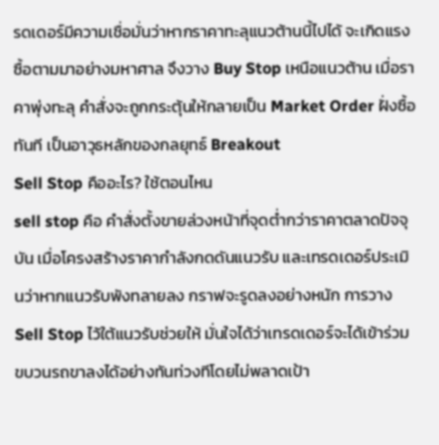รดเดอร์มีความเชื่อมั่นว่าหากราคาทะลุแนวต้านนี้ไปได้ จะเกิดแรงซื้อตามมาอย่างมหาศาล จึงวาง Buy Stop เหนือแนวต้าน เมื่อราคาพุ่งทะลุ คำสั่งจะถูกกระตุ้นให้กลายเป็น Market Order ฝั่งซื้อทันที เป็นอาวุธหลักของกลยุทธ์ Breakout
Sell Stop คืออะไร? ใช้ตอนไหน
sell stop คือ คำสั่งตั้งขายล่วงหน้าที่จุดต่ำกว่าราคาตลาดปัจจุบัน เมื่อโครงสร้างราคากำลังกดดันแนวรับ และเทรดเดอร์ประเมินว่าหากแนวรับพังทลายลง กราฟจะรูดลงอย่างหนัก การวาง Sell Stop ไว้ใต้แนวรับช่วยให้ มั่นใจได้ว่าเทรดเดอร์จะได้เข้าร่วมขบวนรถขาลงได้อย่างทันท่วงทีโดยไม่พลาดเป้า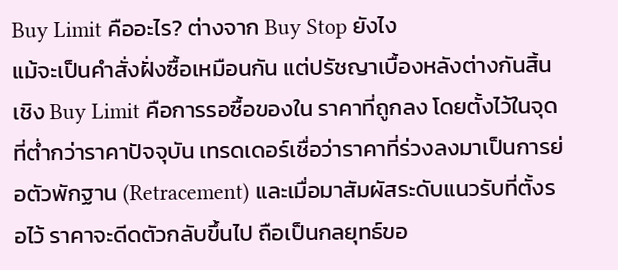Buy Limit คืออะไร? ต่างจาก Buy Stop ยังไง
แม้จะเป็นคำสั่งฝั่งซื้อเหมือนกัน แต่ปรัชญาเบื้องหลังต่างกันสิ้นเชิง Buy Limit คือการรอซื้อของใน ราคาที่ถูกลง โดยตั้งไว้ในจุดที่ต่ำกว่าราคาปัจจุบัน เทรดเดอร์เชื่อว่าราคาที่ร่วงลงมาเป็นการย่อตัวพักฐาน (Retracement) และเมื่อมาสัมผัสระดับแนวรับที่ตั้งรอไว้ ราคาจะดีดตัวกลับขึ้นไป ถือเป็นกลยุทธ์ขอ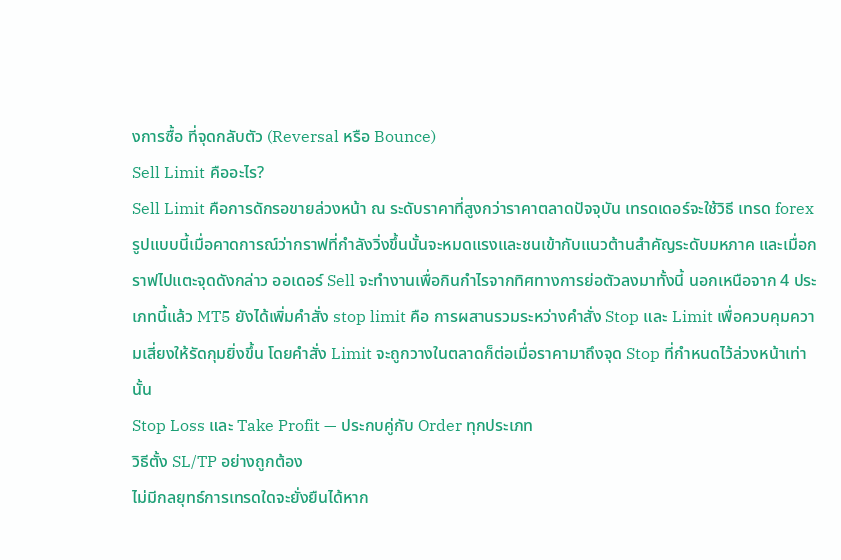งการซื้อ ที่จุดกลับตัว (Reversal หรือ Bounce)
Sell Limit คืออะไร?
Sell Limit คือการดักรอขายล่วงหน้า ณ ระดับราคาที่สูงกว่าราคาตลาดปัจจุบัน เทรดเดอร์จะใช้วิธี เทรด forex รูปแบบนี้เมื่อคาดการณ์ว่ากราฟที่กำลังวิ่งขึ้นนั้นจะหมดแรงและชนเข้ากับแนวต้านสำคัญระดับมหภาค และเมื่อกราฟไปแตะจุดดังกล่าว ออเดอร์ Sell จะทำงานเพื่อกินกำไรจากทิศทางการย่อตัวลงมาทั้งนี้ นอกเหนือจาก 4 ประเภทนี้แล้ว MT5 ยังได้เพิ่มคำสั่ง stop limit คือ การผสานรวมระหว่างคำสั่ง Stop และ Limit เพื่อควบคุมความเสี่ยงให้รัดกุมยิ่งขึ้น โดยคำสั่ง Limit จะถูกวางในตลาดก็ต่อเมื่อราคามาถึงจุด Stop ที่กำหนดไว้ล่วงหน้าเท่านั้น
Stop Loss และ Take Profit — ประกบคู่กับ Order ทุกประเภท
วิธีตั้ง SL/TP อย่างถูกต้อง
ไม่มีกลยุทธ์การเทรดใดจะยั่งยืนได้หาก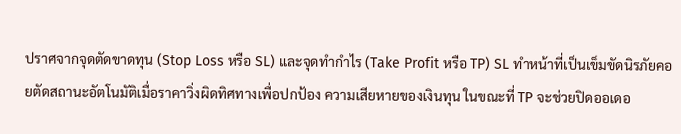ปราศจากจุดตัดขาดทุน (Stop Loss หรือ SL) และจุดทำกำไร (Take Profit หรือ TP) SL ทำหน้าที่เป็นเข็มขัดนิรภัยคอยตัดสถานะอัตโนมัติเมื่อราคาวิ่งผิดทิศทางเพื่อปกป้อง ความเสียหายของเงินทุน ในขณะที่ TP จะช่วยปิดออเดอ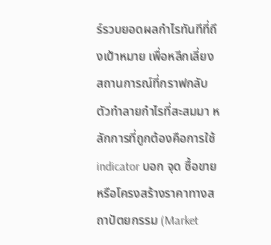ร์รวบยอดผลกำไรทันทีที่ถึงเป้าหมาย เพื่อหลีกเลี่ยง สถานการณ์ที่กราฟกลับตัวทำลายกำไรที่สะสมมา หลักการที่ถูกต้องคือการใช้ indicator บอก จุด ซื้อขาย หรือโครงสร้างราคาทางสถาปัตยกรรม (Market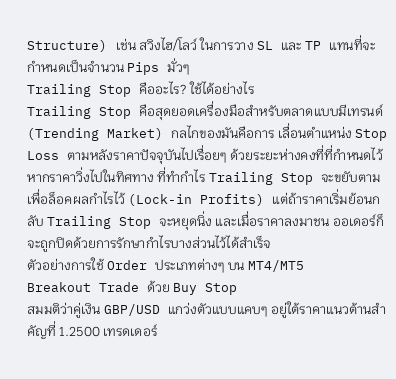Structure) เช่น สวิงไฮ/โลว์ ในการวาง SL และ TP แทนที่จะกำหนดเป็นจำนวน Pips มั่วๆ
Trailing Stop คืออะไร? ใช้ได้อย่างไร
Trailing Stop คือสุดยอดเครื่องมือสำหรับตลาดแบบมีเทรนด์ (Trending Market) กลไกของมันคือการ เลื่อนตำแหน่ง Stop Loss ตามหลังราคาปัจจุบันไปเรื่อยๆ ด้วยระยะห่างคงที่ที่กำหนดไว้ หากราคาวิ่งไปในทิศทาง ที่ทำกำไร Trailing Stop จะขยับตามเพื่อล็อคผลกำไรไว้ (Lock-in Profits) แต่ถ้าราคาเริ่มย้อนกลับ Trailing Stop จะหยุดนิ่ง และเมื่อราคาลงมาชน ออเดอร์ก็จะถูกปิดด้วยการรักษากำไรบางส่วนไว้ได้สำเร็จ
ตัวอย่างการใช้ Order ประเภทต่างๆ บน MT4/MT5
Breakout Trade ด้วย Buy Stop
สมมติว่าคู่เงิน GBP/USD แกว่งตัวแบบแคบๆ อยู่ใต้ราคาแนวต้านสำคัญที่ 1.2500 เทรดเดอร์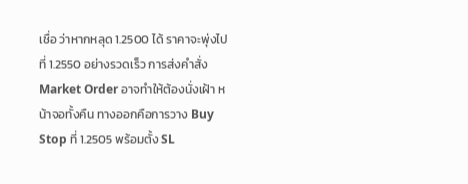เชื่อ ว่าหากหลุด 1.2500 ได้ ราคาจะพุ่งไปที่ 1.2550 อย่างรวดเร็ว การส่งคำสั่ง Market Order อาจทำให้ต้องนั่งเฝ้า หน้าจอทั้งคืน ทางออกคือการวาง Buy Stop ที่ 1.2505 พร้อมตั้ง SL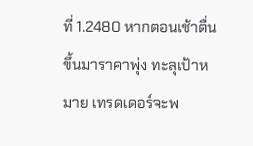ที่ 1.2480 หากตอนเช้าตื่นขึ้นมาราคาพุ่ง ทะลุเป้าหมาย เทรดเดอร์จะพ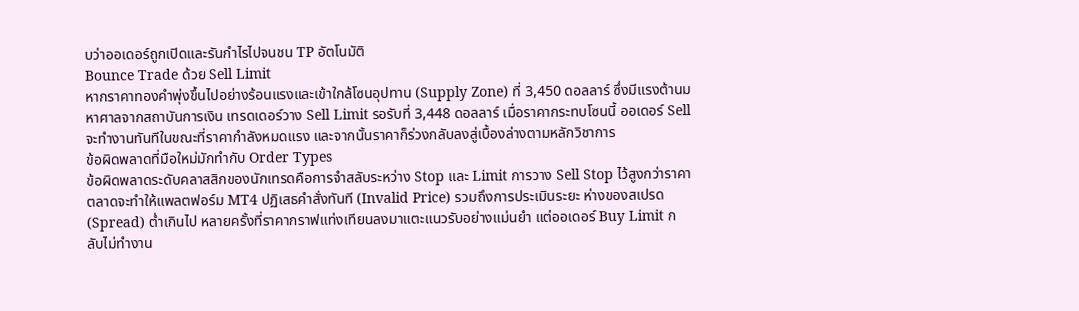บว่าออเดอร์ถูกเปิดและรันกำไรไปจนชน TP อัตโนมัติ
Bounce Trade ด้วย Sell Limit
หากราคาทองคำพุ่งขึ้นไปอย่างร้อนแรงและเข้าใกล้โซนอุปทาน (Supply Zone) ที่ 3,450 ดอลลาร์ ซึ่งมีแรงต้านมหาศาลจากสถาบันการเงิน เทรดเดอร์วาง Sell Limit รอรับที่ 3,448 ดอลลาร์ เมื่อราคากระทบโซนนี้ ออเดอร์ Sell จะทำงานทันทีในขณะที่ราคากำลังหมดแรง และจากนั้นราคาก็ร่วงกลับลงสู่เบื้องล่างตามหลักวิชาการ
ข้อผิดพลาดที่มือใหม่มักทำกับ Order Types
ข้อผิดพลาดระดับคลาสสิกของนักเทรดคือการจำสลับระหว่าง Stop และ Limit การวาง Sell Stop ไว้สูงกว่าราคาตลาดจะทำให้แพลตฟอร์ม MT4 ปฏิเสธคำสั่งทันที (Invalid Price) รวมถึงการประเมินระยะ ห่างของสเปรด (Spread) ต่ำเกินไป หลายครั้งที่ราคากราฟแท่งเทียนลงมาแตะแนวรับอย่างแม่นยำ แต่ออเดอร์ Buy Limit กลับไม่ทำงาน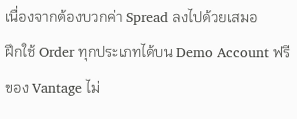เนื่องจากต้องบวกค่า Spread ลงไปด้วยเสมอ
ฝึกใช้ Order ทุกประเภทได้บน Demo Account ฟรีของ Vantage ไม่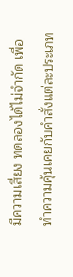มีความเสี่ยง ทดลองได้ไม่จำกัด เพื่อทำความคุ้นเคยกับคำสั่งแต่ละประเภท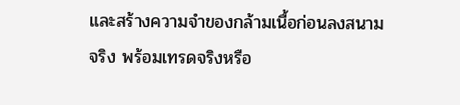และสร้างความจำของกล้ามเนื้อก่อนลงสนามจริง พร้อมเทรดจริงหรือ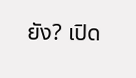ยัง? เปิด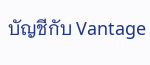บัญชีกับ Vantage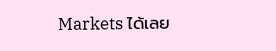Markets ได้เลย